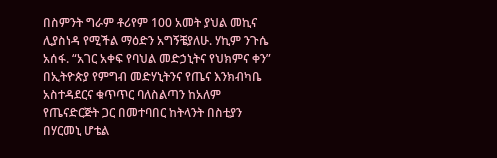በስምንት ግራም ቶሪየም 100 አመት ያህል መኪና ሊያስነዳ የሚችል ማዕድን አግኝቼያለሁ. ሃኪም ንጉሴ አሰፋ. “አገር አቀፍ የባህል መድኃኒትና የህክምና ቀን” በኢትዮጵያ የምግብ መድሃኒትንና የጤና እንክብካቤ አስተዳደርና ቁጥጥር ባለስልጣን ከአለም የጤናድርጅት ጋር በመተባበር ከትላንት በስቲያን በሃርመኒ ሆቴል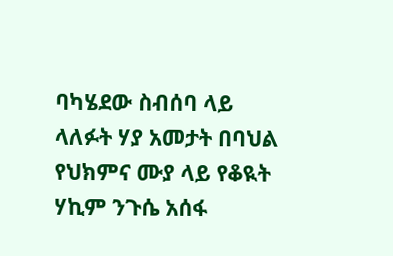ባካሄደው ስብሰባ ላይ ላለፉት ሃያ አመታት በባህል የህክምና ሙያ ላይ የቆዪት ሃኪም ንጉሴ አሰፋ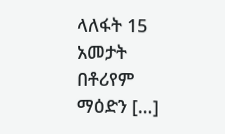ላለፋት 15 አመታት በቶሪየም ማዕድን […]